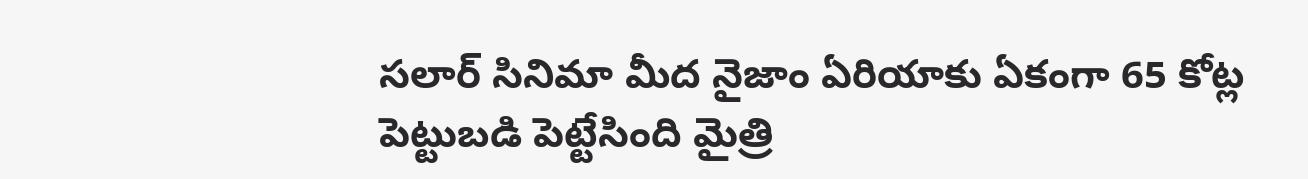సలార్ సినిమా మీద నైజాం ఏరియాకు ఏకంగా 65 కోట్ల పెట్టుబడి పెట్టేసింది మైత్రి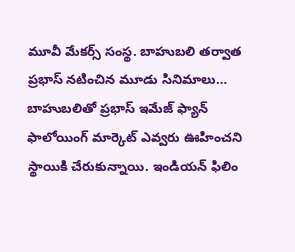మూవీ మేకర్స్ సంస్థ. బాహుబలి తర్వాత ప్రభాస్ నటించిన మూడు సినిమాలు…
బాహుబలితో ప్రభాస్ ఇమేజ్ ఫ్యాన్ ఫాలోయింగ్ మార్కెట్ ఎవ్వరు ఊహించని స్థాయికి చేరుకున్నాయి. ఇండియన్ ఫిలిం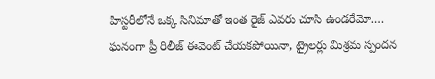హిస్టరీలోనే ఒక్క సినిమాతో ఇంత రైజ్ ఎవరు చూసి ఉండరేమో.…
ఘనంగా ప్రీ రిలీజ్ ఈవెంట్ చేయకపోయినా, ట్రైలర్లు మిశ్రమ స్పందన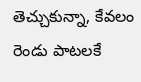తెచ్చుకున్నా, కేవలం రెండు పాటలకే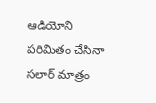ఆడియోని పరిమితం చేసినా సలార్ మాత్రం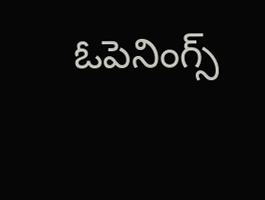ఓపెనింగ్స్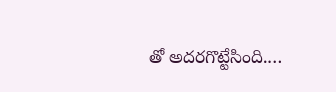తో అదరగొట్టేసింది.…